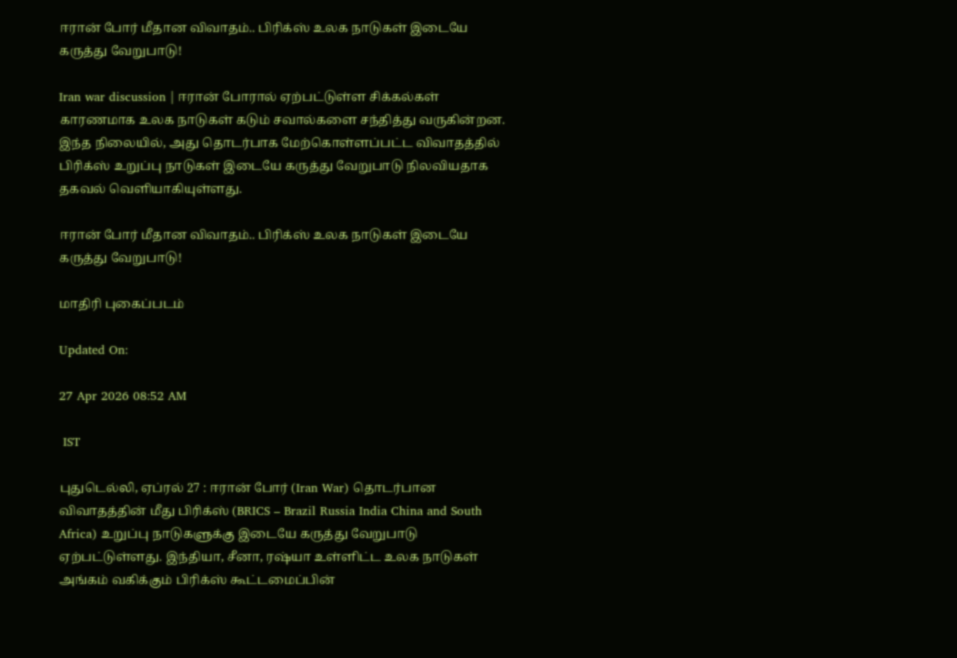ஈரான் போர் மீதான விவாதம்.. பிரிக்ஸ் உலக நாடுகள் இடையே கருத்து வேறுபாடு!

Iran war discussion | ஈரான் போரால் ஏற்பட்டுள்ள சிக்கல்கள் காரணமாக உலக நாடுகள் கடும் சவால்களை சந்தித்து வருகின்றன. இந்த நிலையில், அது தொடர்பாக மேற்கொள்ளப்பட்ட விவாதத்தில் பிரிக்ஸ் உறுப்பு நாடுகள் இடையே கருத்து வேறுபாடு நிலவியதாக தகவல் வெளியாகியுள்ளது.

ஈரான் போர் மீதான விவாதம்.. பிரிக்ஸ் உலக நாடுகள் இடையே கருத்து வேறுபாடு!

மாதிரி புகைப்படம்

Updated On:

27 Apr 2026 08:52 AM

 IST

புதுடெல்லி, ஏப்ரல் 27 : ஈரான் போர் (Iran War) தொடர்பான விவாதத்தின் மீது பிரிக்ஸ் (BRICS – Brazil Russia India China and South Africa) உறுப்பு நாடுகளுக்கு இடையே கருத்து வேறுபாடு ஏற்பட்டுள்ளது. இந்தியா, சீனா, ரஷ்யா உள்ளிட்ட உலக நாடுகள் அங்கம் வகிக்கும் பிரிக்ஸ் கூட்டமைப்பின்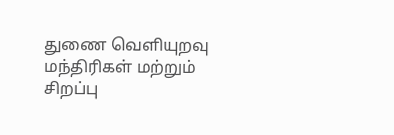துணை வெளியுறவு மந்திரிகள் மற்றும் சிறப்பு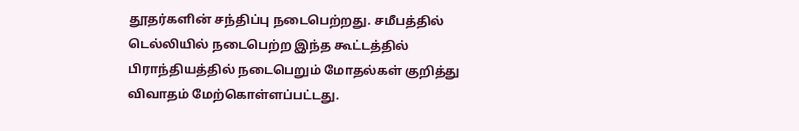தூதர்களின் சந்திப்பு நடைபெற்றது. சமீபத்தில் டெல்லியில் நடைபெற்ற இந்த கூட்டத்தில் பிராந்தியத்தில் நடைபெறும் மோதல்கள் குறித்து விவாதம் மேற்கொள்ளப்பட்டது.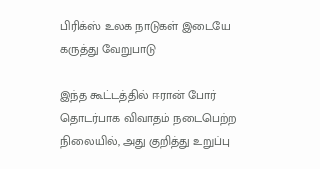பிரிக்ஸ் உலக நாடுகள் இடையே கருத்து வேறுபாடு

இந்த கூட்டத்தில் ஈரான் போர் தொடர்பாக விவாதம் நடைபெற்ற நிலையில், அது குறித்து உறுப்பு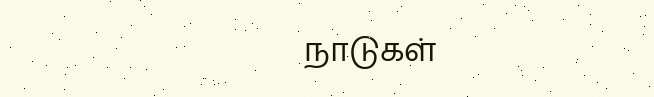நாடுகள்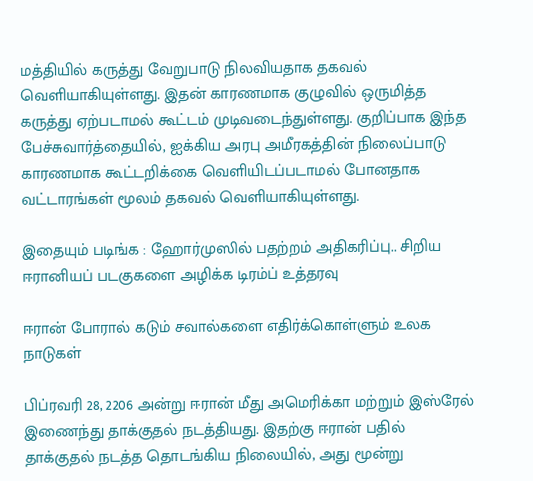மத்தியில் கருத்து வேறுபாடு நிலவியதாக தகவல் வெளியாகியுள்ளது. இதன் காரணமாக குழுவில் ஒருமித்த கருத்து ஏற்படாமல் கூட்டம் முடிவடைந்துள்ளது. குறிப்பாக இந்த பேச்சுவார்த்தையில், ஐக்கிய அரபு அமீரகத்தின் நிலைப்பாடு காரணமாக கூட்டறிக்கை வெளியிடப்படாமல் போனதாக வட்டாரங்கள் மூலம் தகவல் வெளியாகியுள்ளது.

இதையும் படிங்க : ஹோர்முஸில் பதற்றம் அதிகரிப்பு.. சிறிய ஈரானியப் படகுகளை அழிக்க டிரம்ப் உத்தரவு

ஈரான் போரால் கடும் சவால்களை எதிர்க்கொள்ளும் உலக நாடுகள்

பிப்ரவரி 28, 2206 அன்று ஈரான் மீது அமெரிக்கா மற்றும் இஸ்ரேல் இணைந்து தாக்குதல் நடத்தியது. இதற்கு ஈரான் பதில் தாக்குதல் நடத்த தொடங்கிய நிலையில், அது மூன்று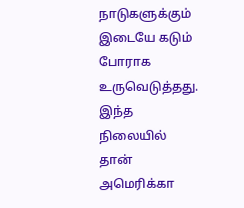நாடுகளுக்கும் இடையே கடும் போராக உருவெடுத்தது. இந்த நிலையில் தான் அமெரிக்கா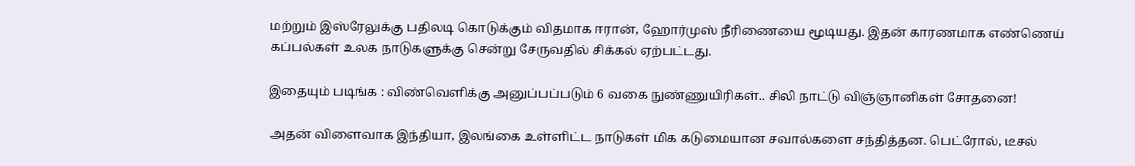மற்றும் இஸ்ரேலுக்கு பதிலடி கொடுக்கும் விதமாக ஈரான், ஹோர்முஸ் நீரிணையை மூடியது. இதன் காரணமாக எண்ணெய் கப்பல்கள் உலக நாடுகளுக்கு சென்று சேருவதில் சிக்கல் ஏற்பட்டது.

இதையும் படிங்க : விண்வெளிக்கு அனுப்பப்படும் 6 வகை நுண்ணுயிரிகள்.. சிலி நாட்டு விஞ்ஞானிகள் சோதனை!

அதன் விளைவாக இந்தியா, இலங்கை உள்ளிட்ட நாடுகள் மிக கடுமையான சவால்களை சந்தித்தன. பெட்ரோல், டீசல்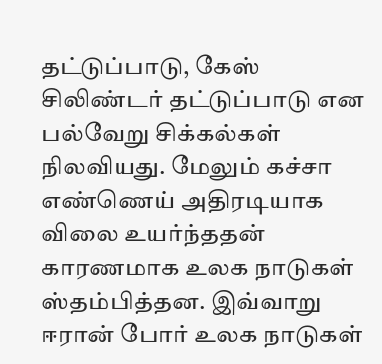தட்டுப்பாடு, கேஸ் சிலிண்டர் தட்டுப்பாடு என பல்வேறு சிக்கல்கள் நிலவியது. மேலும் கச்சா எண்ணெய் அதிரடியாக விலை உயர்ந்ததன் காரணமாக உலக நாடுகள் ஸ்தம்பித்தன. இவ்வாறு ஈரான் போர் உலக நாடுகள்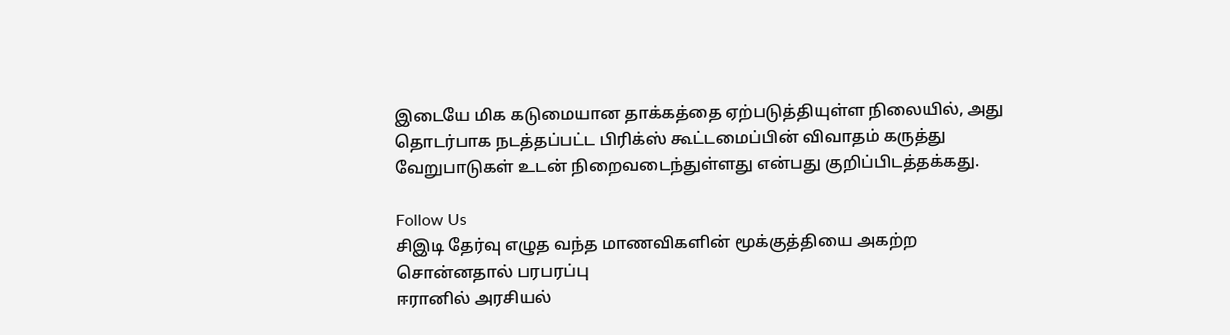இடையே மிக கடுமையான தாக்கத்தை ஏற்படுத்தியுள்ள நிலையில், அது தொடர்பாக நடத்தப்பட்ட பிரிக்ஸ் கூட்டமைப்பின் விவாதம் கருத்து வேறுபாடுகள் உடன் நிறைவடைந்துள்ளது என்பது குறிப்பிடத்தக்கது.

Follow Us
சிஇடி தேர்வு எழுத வந்த மாணவிகளின் மூக்குத்தியை அகற்ற சொன்னதால் பரபரப்பு
ஈரானில் அரசியல்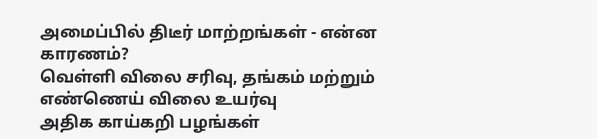அமைப்பில் திடீர் மாற்றங்கள் - என்ன காரணம்?
வெள்ளி விலை சரிவு, தங்கம் மற்றும் எண்ணெய் விலை உயர்வு
அதிக காய்கறி பழங்கள்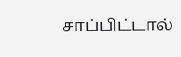சாப்பிட்டால்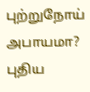புற்றுநோய் அபாயமா? புதிய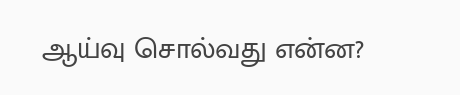ஆய்வு சொல்வது என்ன?